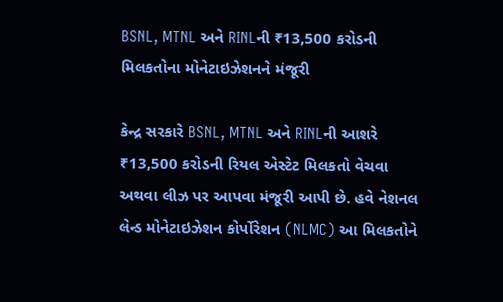BSNL, MTNL અને RINLની ₹13,500 કરોડની મિલકતોના મોનેટાઇઝેશનને મંજૂરી

કેન્દ્ર સરકારે BSNL, MTNL અને RINLની આશરે ₹13,500 કરોડની રિયલ એસ્ટેટ મિલકતો વેચવા અથવા લીઝ પર આપવા મંજૂરી આપી છે. હવે નેશનલ લેન્ડ મોનેટાઇઝેશન કોર્પોરેશન (NLMC) આ મિલકતોને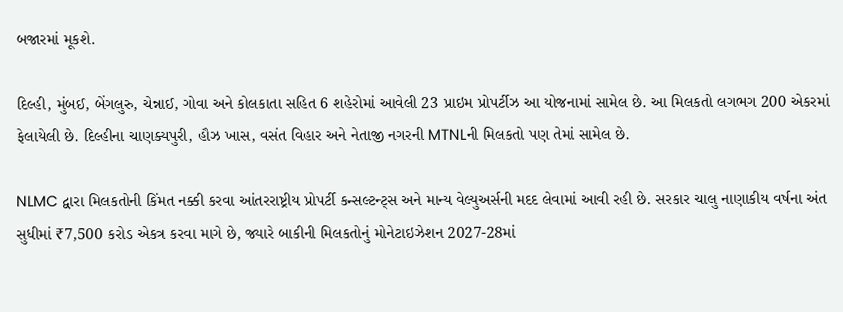બજારમાં મૂકશે.

દિલ્હી, મુંબઈ, બેંગલુરુ, ચેન્નાઈ, ગોવા અને કોલકાતા સહિત 6 શહેરોમાં આવેલી 23 પ્રાઇમ પ્રોપર્ટીઝ આ યોજનામાં સામેલ છે. આ મિલકતો લગભગ 200 એકરમાં ફેલાયેલી છે. દિલ્હીના ચાણક્યપુરી, હૌઝ ખાસ, વસંત વિહાર અને નેતાજી નગરની MTNLની મિલકતો પણ તેમાં સામેલ છે.

NLMC દ્વારા મિલકતોની કિંમત નક્કી કરવા આંતરરાષ્ટ્રીય પ્રોપર્ટી કન્સલ્ટન્ટ્સ અને માન્ય વેલ્યુઅર્સની મદદ લેવામાં આવી રહી છે. સરકાર ચાલુ નાણાકીય વર્ષના અંત સુધીમાં ₹7,500 કરોડ એકત્ર કરવા માગે છે, જ્યારે બાકીની મિલકતોનું મોનેટાઇઝેશન 2027-28માં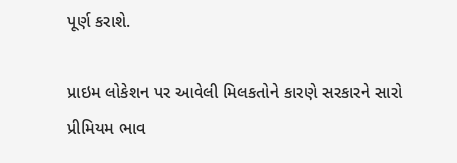પૂર્ણ કરાશે.

પ્રાઇમ લોકેશન પર આવેલી મિલકતોને કારણે સરકારને સારો પ્રીમિયમ ભાવ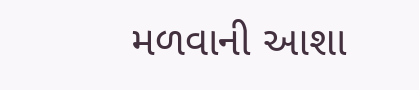મળવાની આશા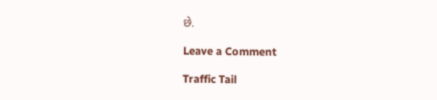છે.

Leave a Comment

Traffic Tail